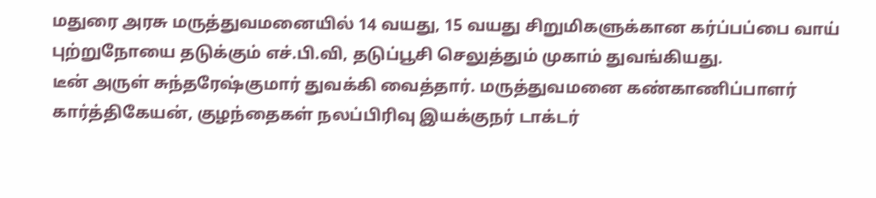மதுரை அரசு மருத்துவமனையில் 14 வயது, 15 வயது சிறுமிகளுக்கான கர்ப்பப்பை வாய் புற்றுநோயை தடுக்கும் எச்.பி.வி, தடுப்பூசி செலுத்தும் முகாம் துவங்கியது.
டீன் அருள் சுந்தரேஷ்குமார் துவக்கி வைத்தார். மருத்துவமனை கண்காணிப்பாளர் கார்த்திகேயன், குழந்தைகள் நலப்பிரிவு இயக்குநர் டாக்டர்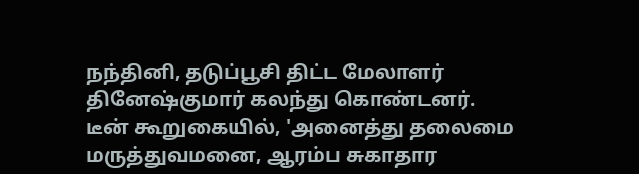நந்தினி, தடுப்பூசி திட்ட மேலாளர் தினேஷ்குமார் கலந்து கொண்டனர்.
டீன் கூறுகையில், 'அனைத்து தலைமை மருத்துவமனை, ஆரம்ப சுகாதார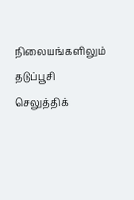நிலையங்களிலும் தடுப்பூசி செலுத்திக்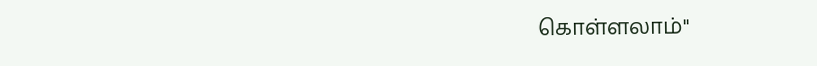கொள்ளலாம்"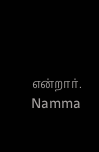என்றார்.
Namma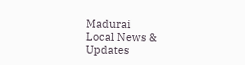Madurai
Local News & Updates